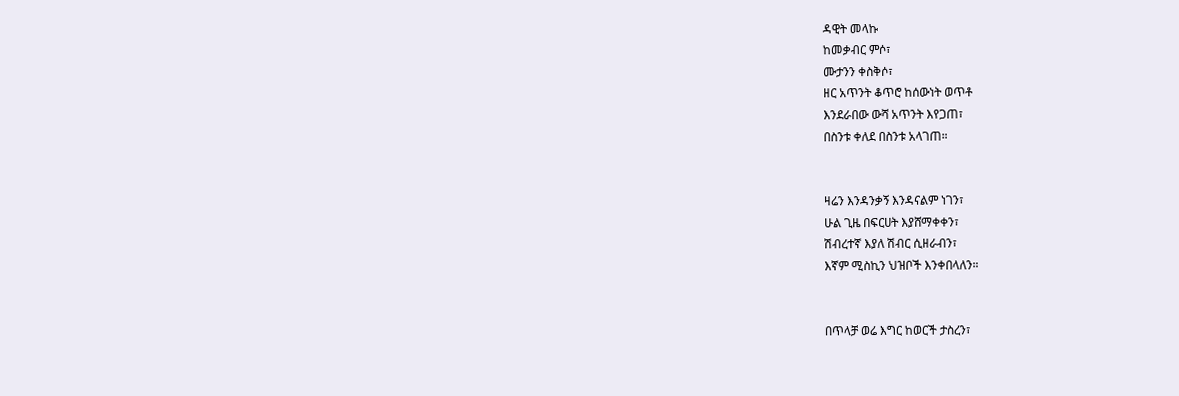ዳዊት መላኩ
ከመቃብር ምሶ፣
ሙታንን ቀስቅሶ፣
ዘር አጥንት ቆጥሮ ከሰውነት ወጥቶ
እንደራበው ውሻ አጥንት እየጋጠ፣
በስንቱ ቀለደ በስንቱ አላገጠ።


ዛሬን እንዳንቃኝ እንዳናልም ነገን፣
ሁል ጊዜ በፍርሀት እያሸማቀቀን፣
ሽብረተኛ እያለ ሽብር ሲዘራብን፣
እኛም ሚስኪን ህዝቦች እንቀበላለን።


በጥላቻ ወሬ እግር ከወርች ታስረን፣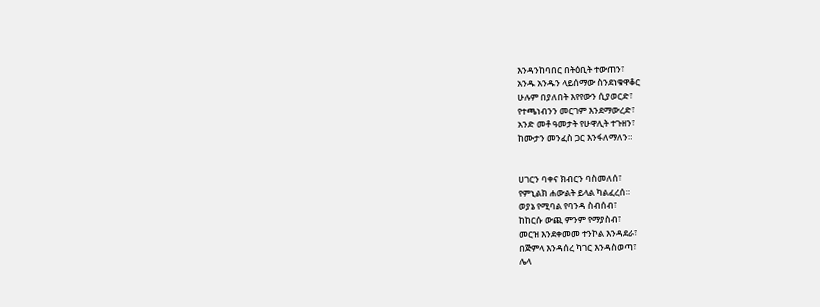እንዳንከባበር በትዕቢት ተውጠን፣
አንዱ አንዱን ላይሰማው ስንደነቁዋቆር
ሁሉም በያለበት እየየውን ሲያወርድ፣
የተጫነብንን መርገም እንደማውረድ፣
አንድ መቶ ዓመታት የሁዋሊት ተጉዘን፣
ከሙታን መንፈስ ጋር እንፋለማለን።


ሀገርን ባቀና ክብርን ባስመለሰ፣
የምኒልክ ሐውልት ይላል ካልፈረሰ።
ወያኔ የሚባል የባንዳ ስብሰብ፣
ከከርሱ ውጪ ምንም የማያስብ፣
መርዝ እንደቀመመ ተንኮል እንዳደራ፣
በጅምላ እንዳሰረ ካገር እንዳስወጣ፣
ሌላ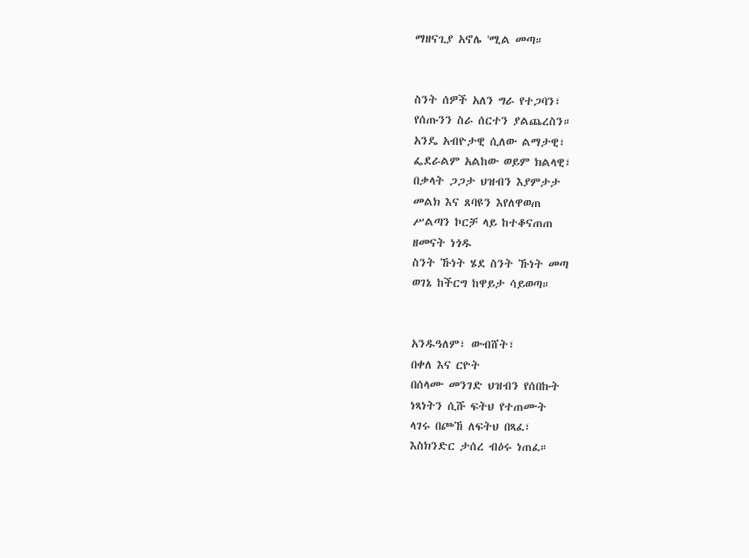ማዘናጊያ አኖሌ 'ሚል መጣ።


ስንት ሰዎች አለን ግራ የተጋባን፣
የሰጡንን ስራ ሰርተን ያልጨረስን።
አንዴ አብዮታዊ ሲለው ልማታዊ፣
ፌደራልም አልከው ወይም ክልላዊ፣
በቃላት ጋጋታ ህዝብን እያምታታ
መልክ እና ጸባዩን እየለዋወጠ
ሥልጣን ኮርቻ ላይ ከተቆናጠጠ
ዘመናት ነጎዱ
ስንት ኹነት ሄደ ስንት ኹነት መጣ
ወገኔ ከችርግ ከዋይታ ሳይወጣ።


አንዱዓለም፣ ውብሸት፣
በቀለ እና ርዮት
በሰላሙ መንገድ ህዝብን የሰበኩት
ነጻነትን ሲሹ ፍትህ የተጠሙት
ላገሩ በጮኸ ለፍትህ በጻፈ፣
እስክንድር ታሰረ ብዕሩ ነጠፈ።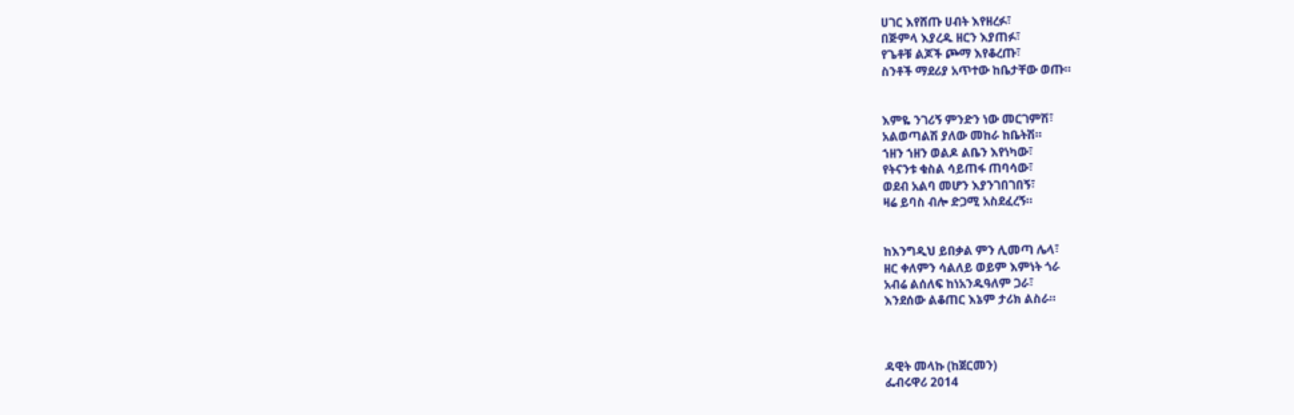ሀገር እየሸጡ ሀብት እየዘረፉ፣
በጅምላ እያረዱ ዘርን እያጠፉ፣
የጌቶቹ ልጆች ጮማ እየቆረጡ፣
ስንቶች ማደሪያ አጥተው ከቤታቸው ወጡ።


እምዬ ንገሪኝ ምንድን ነው መርገምሽ፣
አልወጣልሽ ያለው መከራ ከቤትሽ።
ኀዘን ኀዘን ወልዶ ልቤን እየነካው፣
የትናንቱ ቁስል ሳይጠፋ ጠባሳው፣
ወደብ አልባ መሆን እያንገበገበኝ፣
ዛሬ ይባስ ብሎ ድጋሚ አስደፈረኝ።


ከእንግዲህ ይበቃል ምን ሊመጣ ሌላ፣
ዘር ቀለምን ሳልለይ ወይም እምነት ጎራ
አብሬ ልሰለፍ ከነአንዱዓለም ጋራ፣
እንደሰው ልቆጠር እኔም ታሪክ ልስራ።



ዳዊት መላኩ (ከጀርመን)
ፌብሩዋሪ 2014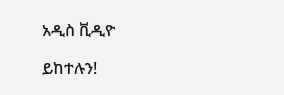አዲስ ቪዲዮ

ይከተሉን!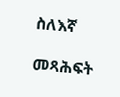ስለእኛ

መጻሕፍት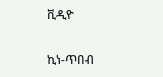ቪዲዮ

ኪነ-ጥበብ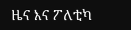ዜና እና ፖለቲካ